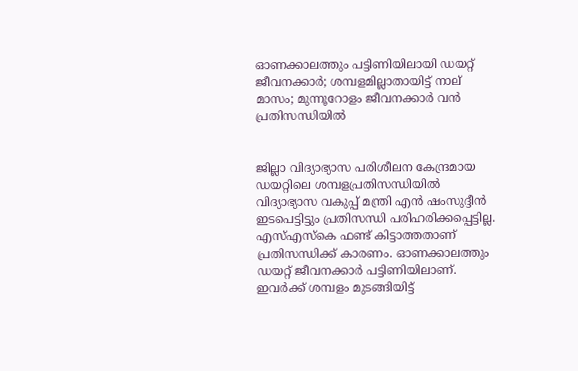ഓണക്കാലത്തും പട്ടിണിയിലായി ഡയറ്റ് ജീവനക്കാര്‍; ശമ്പളമില്ലാതായിട്ട് നാല് മാസം; മുന്നൂറോളം ജീവനക്കാര്‍ വന്‍ പ്രതിസന്ധിയില്‍


ജില്ലാ വിദ്യാഭ്യാസ പരിശീലന കേന്ദ്രമായ ഡയറ്റിലെ ശമ്പളപ്രതിസന്ധിയില്‍ വിദ്യാഭ്യാസ വകുപ്പ് മന്ത്രി എന്‍ ഷംസുദ്ദീന്‍ ഇടപെട്ടിട്ടും പ്രതിസന്ധി പരിഹരിക്കപ്പെട്ടില്ല. എസ്എസ്‌കെ ഫണ്ട് കിട്ടാത്തതാണ് പ്രതിസന്ധിക്ക് കാരണം. ഓണക്കാലത്തും ഡയറ്റ് ജീവനക്കാര്‍ പട്ടിണിയിലാണ്. ഇവര്‍ക്ക് ശമ്പളം മുടങ്ങിയിട്ട്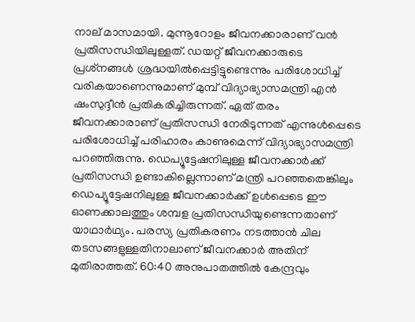നാല് മാസമായി. മുന്നൂറോളം ജീവനക്കാരാണ് വന്‍ പ്രതിസന്ധിയിലുള്ളത്. ഡയറ്റ് ജീവനക്കാരുടെ പ്രശ്‌നങ്ങള്‍ ശ്രദ്ധയില്‍പ്പെട്ടിട്ടുണ്ടെന്നും പരിശോധിച്ച് വരികയാണെന്നുമാണ് മുമ്പ് വിദ്യാഭ്യാസമന്ത്രി എന്‍ ഷംസുദ്ദീന്‍ പ്രതികരിച്ചിരുന്നത്. ഏത് തരം ജീവനക്കാരാണ് പ്രതിസന്ധി നേരിടുന്നത് എന്നുള്‍പ്പെടെ പരിശോധിച്ച് പരിഹാരം കാണുമെന്ന് വിദ്യാഭ്യാസമന്ത്രി പറഞ്ഞിരുന്നു. ഡെപ്യൂട്ടേഷനിലുള്ള ജീവനക്കാര്‍ക്ക് പ്രതിസന്ധി ഉണ്ടാകില്ലെന്നാണ് മന്ത്രി പറഞ്ഞതെങ്കിലും ഡെപ്യൂട്ടേഷനിലുള്ള ജീവനക്കാര്‍ക്ക് ഉള്‍പ്പെടെ ഈ ഓണക്കാലത്തും ശമ്പള പ്രതിസന്ധിയുണ്ടെന്നതാണ് യാഥാര്‍ഥ്യം. പരസ്യ പ്രതികരണം നടത്താന്‍ ചില തടസങ്ങളുള്ളതിനാലാണ് ജീവനക്കാര്‍ അതിന് മുതിരാത്തത്. 60:40 അനുപാതത്തില്‍ കേന്ദ്രവും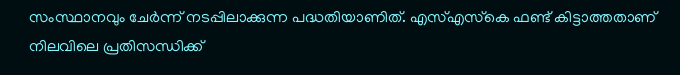സംസ്ഥാനവും ചേര്‍ന്ന് നടപ്പിലാക്കുന്ന പദ്ധതിയാണിത്. എസ്എസ്‌കെ ഫണ്ട് കിട്ടാത്തതാണ് നിലവിലെ പ്രതിസന്ധിക്ക്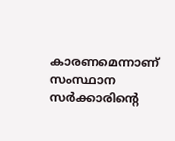കാരണമെന്നാണ് സംസ്ഥാന സര്‍ക്കാരിന്റെ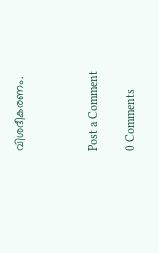വിശദീകരണം.



Post a Comment

0 Comments